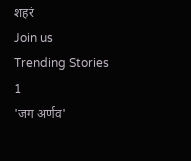शहरं
Join us
Trending Stories
1
'जग अर्णव'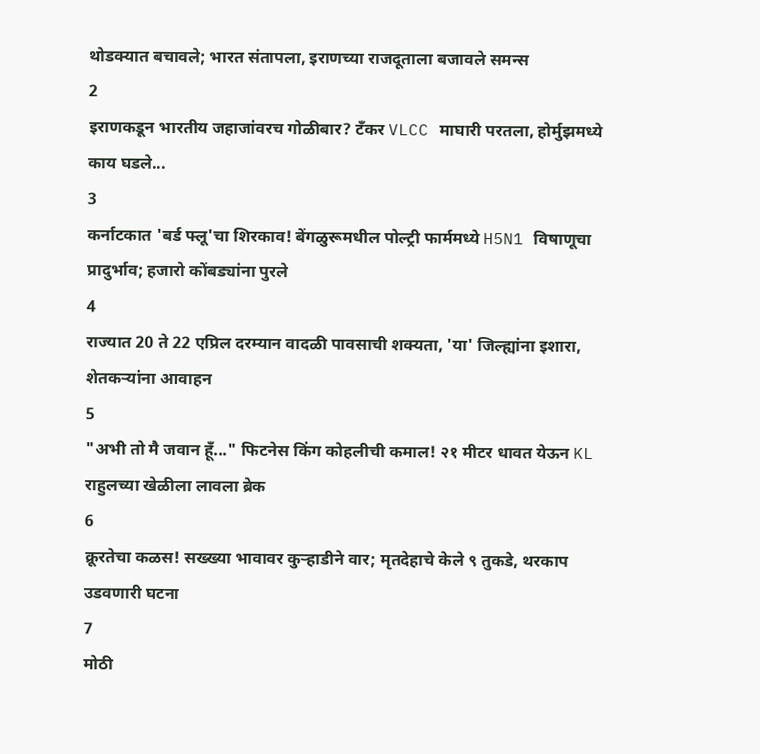थोडक्यात बचावले; भारत संतापला, इराणच्या राजदूताला बजावले समन्स
2
इराणकडून भारतीय जहाजांवरच गोळीबार? टँकर VLCC माघारी परतला, होर्मुझमध्ये काय घडले...
3
कर्नाटकात 'बर्ड फ्लू'चा शिरकाव! बेंगळुरूमधील पोल्ट्री फार्ममध्ये H5N1 विषाणूचा प्रादुर्भाव; हजारो कोंबड्यांना पुरले
4
राज्यात 20 ते 22 एप्रिल दरम्यान वादळी पावसाची शक्यता, 'या' जिल्ह्यांना इशारा, शेतकऱ्यांना आवाहन
5
"अभी तो मै जवान हूँ..." फिटनेस किंग कोहलीची कमाल! २१ मीटर धावत येऊन KL राहुलच्या खेळीला लावला ब्रेक
6
क्रूरतेचा कळस! सख्ख्या भावावर कुऱ्हाडीने वार; मृतदेहाचे केले ९ तुकडे, थरकाप उडवणारी घटना
7
मोठी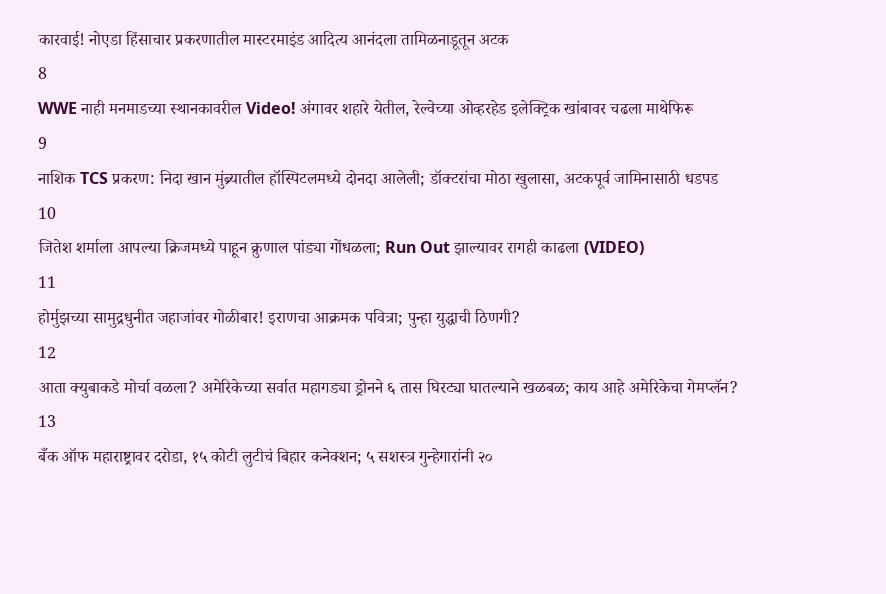कारवाई! नोएडा हिंसाचार प्रकरणातील मास्टरमाइंड आदित्य आनंदला तामिळनाडूतून अटक
8
WWE नाही मनमाडच्या स्थानकावरील Video! अंगावर शहारे येतील, रेल्वेच्या ओव्हरहेड इलेक्ट्रिक खांबावर चढला माथेफिरू
9
नाशिक TCS प्रकरण: निदा खान मुंब्र्यातील हॉस्पिटलमध्ये दोनदा आलेली; डॉक्टरांचा मोठा खुलासा, अटकपूर्व जामिनासाठी धडपड
10
जितेश शर्माला आपल्या क्रिजमध्ये पाहून क्रुणाल पांड्या गोंधळला; Run Out झाल्यावर रागही काढला (VIDEO)
11
होर्मुझच्या सामुद्रधुनीत जहाजांवर गोळीबार! इराणचा आक्रमक पवित्रा; पुन्हा युद्धाची ठिणगी?
12
आता क्युबाकडे मोर्चा वळला? अमेरिकेच्या सर्वात महागड्या ड्रोनने ६ तास घिरट्या घातल्याने खळबळ; काय आहे अमेरिकेचा गेमप्लॅन?
13
बँक ऑफ महाराष्ट्रावर दरोडा, १५ कोटी लुटीचं बिहार कनेक्शन; ५ सशस्त्र गुन्हेगारांनी २०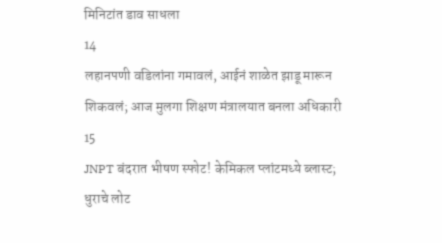मिनिटांत डाव साधला
14
लहानपणी वडिलांना गमावलं, आईनं शाळेत झाडू मारून शिकवलं; आज मुलगा शिक्षण मंत्रालयात बनला अधिकारी
15
JNPT बंदरात भीषण स्फोट! केमिकल प्लांटमध्ये ब्लास्ट; धुराचे लोट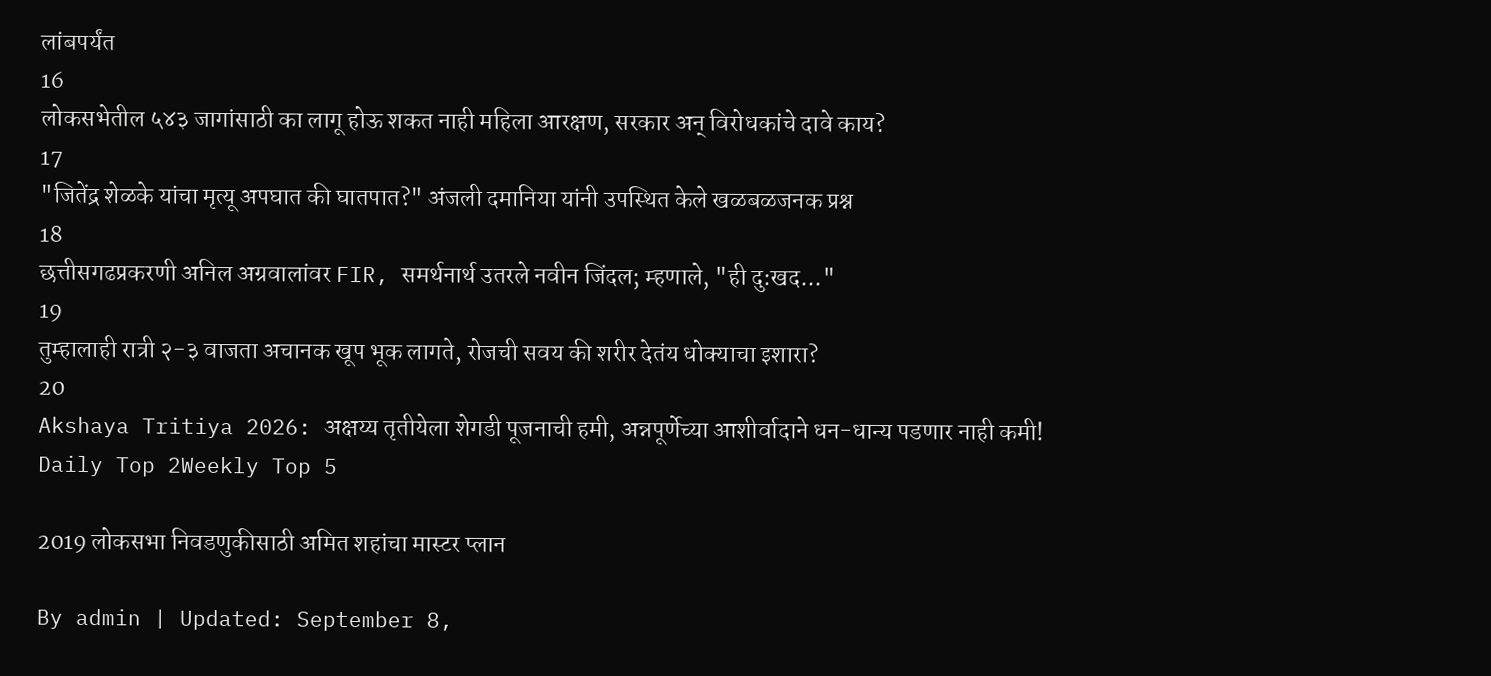लांबपर्यंत
16
लोकसभेतील ५४३ जागांसाठी का लागू होऊ शकत नाही महिला आरक्षण, सरकार अन् विरोधकांचे दावे काय?
17
"जितेंद्र शेळके यांचा मृत्यू अपघात की घातपात?" अंजली दमानिया यांनी उपस्थित केले खळबळजनक प्रश्न
18
छत्तीसगढप्रकरणी अनिल अग्रवालांवर FIR, समर्थनार्थ उतरले नवीन जिंदल; म्हणाले, "ही दु:खद..."
19
तुम्हालाही रात्री २-३ वाजता अचानक खूप भूक लागते, रोजची सवय की शरीर देतंय धोक्याचा इशारा?
20
Akshaya Tritiya 2026: अक्षय्य तृतीयेला शेगडी पूजनाची हमी, अन्नपूर्णेच्या आशीर्वादाने धन-धान्य पडणार नाही कमी!
Daily Top 2Weekly Top 5

2019 लोकसभा निवडणुकीसाठी अमित शहांचा मास्टर प्लान

By admin | Updated: September 8,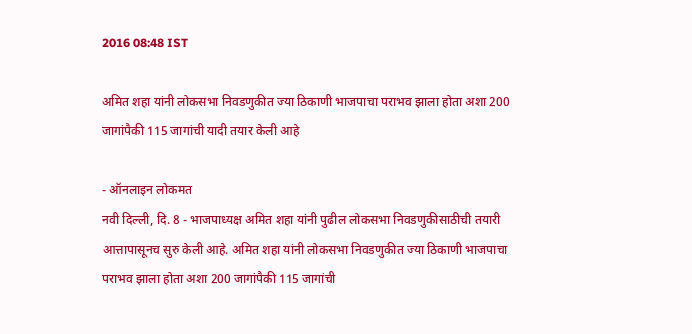2016 08:48 IST

अमित शहा यांनी लोकसभा निवडणुकीत ज्या ठिकाणी भाजपाचा पराभव झाला होता अशा 200 जागांपैकी 115 जागांची यादी तयार केली आहे

- ऑनलाइन लोकमत
नवी दिल्ली, दि. 8 - भाजपाध्यक्ष अमित शहा यांनी पुढील लोकसभा निवडणुकीसाठीची तयारी आत्तापासूनच सुरु केली आहे. अमित शहा यांनी लोकसभा निवडणुकीत ज्या ठिकाणी भाजपाचा पराभव झाला होता अशा 200 जागांपैकी 115 जागांची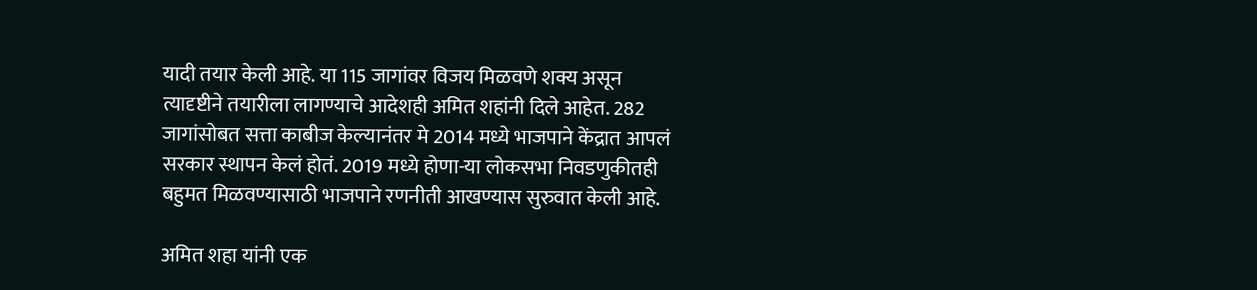यादी तयार केली आहे. या 115 जागांवर विजय मिळवणे शक्य असून त्यादृष्टीने तयारीला लागण्याचे आदेशही अमित शहांनी दिले आहेत. 282 जागांसोबत सत्ता काबीज केल्यानंतर मे 2014 मध्ये भाजपाने केंद्रात आपलं सरकार स्थापन केलं होतं. 2019 मध्ये होणा-या लोकसभा निवडणुकीतही बहुमत मिळवण्यासाठी भाजपाने रणनीती आखण्यास सुरुवात केली आहे.

अमित शहा यांनी एक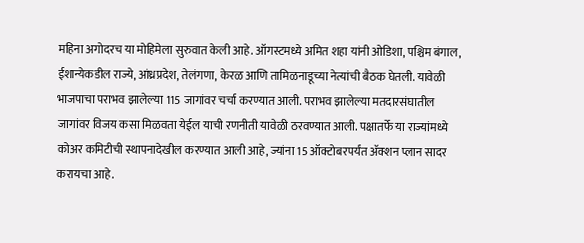महिना अगोदरच या मोहिमेला सुरुवात केली आहे. ऑगस्टमध्ये अमित शहा यांनी ओडिशा, पश्चिम बंगाल, ईशान्येकडील राज्ये, आंध्रप्रदेश, तेलंगणा, केरळ आणि तामिळनाडूच्या नेत्यांची बैठक घेतली. यावेळी भाजपाचा पराभव झालेल्या 115 जागांवर चर्चा करण्यात आली. पराभव झालेल्या मतदारसंघातील जागांवर विजय कसा मिळवता येईल याची रणनीती यावेळी ठरवण्यात आली. पक्षातर्फे या राज्यांमध्ये कोअर कमिटीची स्थापनादेखील करण्यात आली आहे, ज्यांना 15 ऑक्टोबरपर्यंत ॲक्शन प्लान सादर करायचा आहे.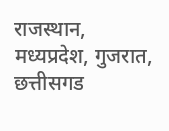राजस्थान, मध्यप्रदेश, गुजरात, छत्तीसगड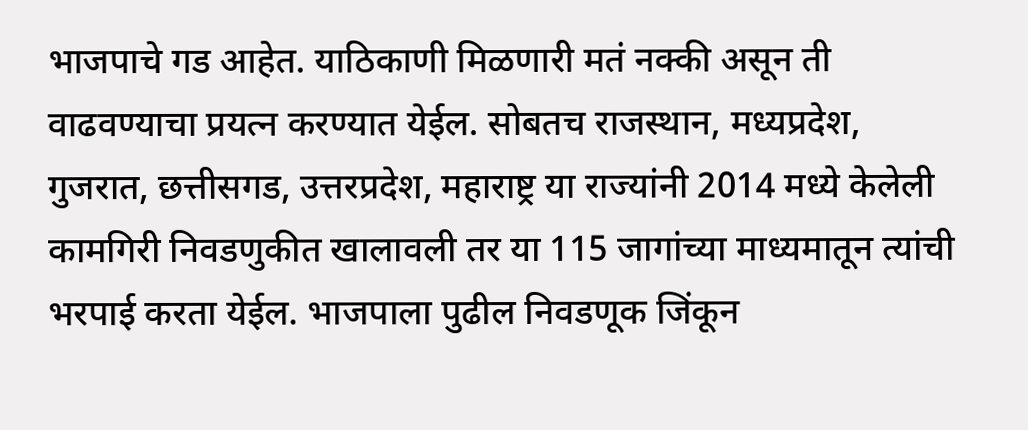भाजपाचे गड आहेत. याठिकाणी मिळणारी मतं नक्की असून ती वाढवण्याचा प्रयत्न करण्यात येईल. सोबतच राजस्थान, मध्यप्रदेश, गुजरात, छत्तीसगड, उत्तरप्रदेश, महाराष्ट्र या राज्यांनी 2014 मध्ये केलेली कामगिरी निवडणुकीत खालावली तर या 115 जागांच्या माध्यमातून त्यांची भरपाई करता येईल. भाजपाला पुढील निवडणूक जिंकून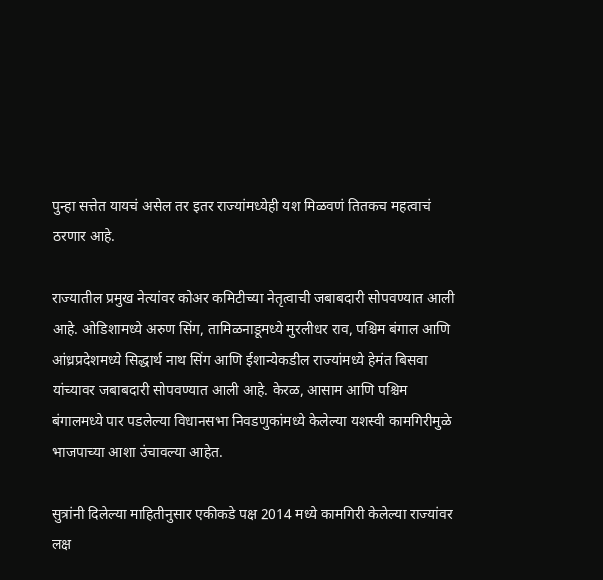पुन्हा सत्तेत यायचं असेल तर इतर राज्यांमध्येही यश मिळवणं तितकच महत्वाचं ठरणार आहे.

राज्यातील प्रमुख नेत्यांवर कोअर कमिटीच्या नेतृत्वाची जबाबदारी सोपवण्यात आली आहे. ओडिशामध्ये अरुण सिंग, तामिळनाडूमध्ये मुरलीधर राव, पश्चिम बंगाल आणि आंध्रप्रदेशमध्ये सिद्धार्थ नाथ सिंग आणि ईशान्येकडील राज्यांमध्ये हेमंत बिसवा यांच्यावर जबाबदारी सोपवण्यात आली आहे. केरळ, आसाम आणि पश्चिम बंगालमध्ये पार पडलेल्या विधानसभा निवडणुकांमध्ये केलेल्या यशस्वी कामगिरीमुळे भाजपाच्या आशा उंचावल्या आहेत.

सुत्रांनी दिलेल्या माहितीनुसार एकीकडे पक्ष 2014 मध्ये कामगिरी केलेल्या राज्यांवर लक्ष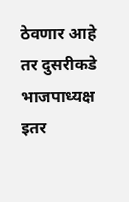ठेवणार आहे तर दुसरीकडे भाजपाध्यक्ष इतर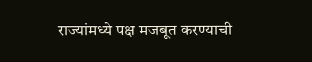राज्यांमध्ये पक्ष मजबूत करण्याची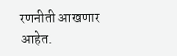रणनीती आखणार आहेत.